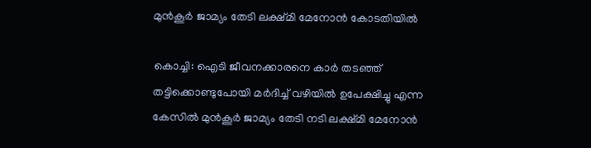മുൻകൂർ ജാമ്യം തേടി ലക്ഷ്മി മേനോൻ കോടതിയിൽ

കൊച്ചി: ഐടി ജീവനക്കാരനെ കാര്‍ തടഞ്ഞ് തട്ടിക്കൊണ്ടുപോയി മര്‍ദിച്ച് വഴിയില്‍ ഉപേക്ഷിച്ചു എന്ന കേസില്‍ മുന്‍കൂര്‍ ജാമ്യം തേടി നടി ലക്ഷ്മി മേനോന്‍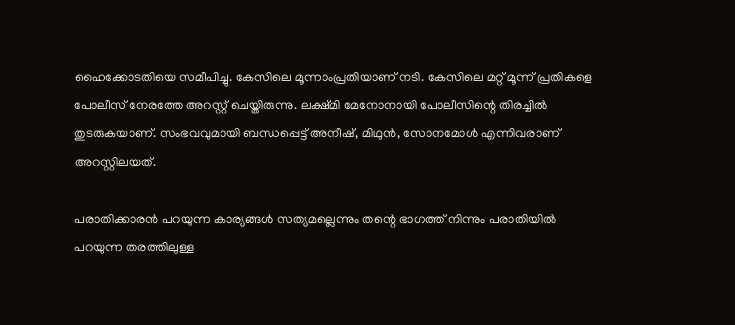ഹൈക്കോടതിയെ സമീപിച്ചു. കേസിലെ മൂന്നാംപ്രതിയാണ് നടി. കേസിലെ മറ്റ് മൂന്ന് പ്രതികളെ പോലീസ് നേരത്തേ അറസ്റ്റ് ചെയ്തിരുന്നു. ലക്ഷ്മി മേനോനായി പോലീസിന്റെ തിരച്ചില്‍ തുടരുകയാണ്. സംഭവവുമായി ബന്ധപ്പെട്ട് അനീഷ്, മിഥുന്‍, സോനമോള്‍ എന്നിവരാണ് അറസ്റ്റിലയത്.

പരാതിക്കാരന്‍ പറയുന്ന കാര്യങ്ങള്‍ സത്യമല്ലെന്നും തന്റെ ഭാഗത്ത് നിന്നും പരാതിയില്‍ പറയുന്ന തരത്തിലുള്ള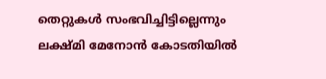തെറ്റുകള്‍ സംഭവിച്ചിട്ടില്ലെന്നും ലക്ഷ്മി മേനോന്‍ കോടതിയില്‍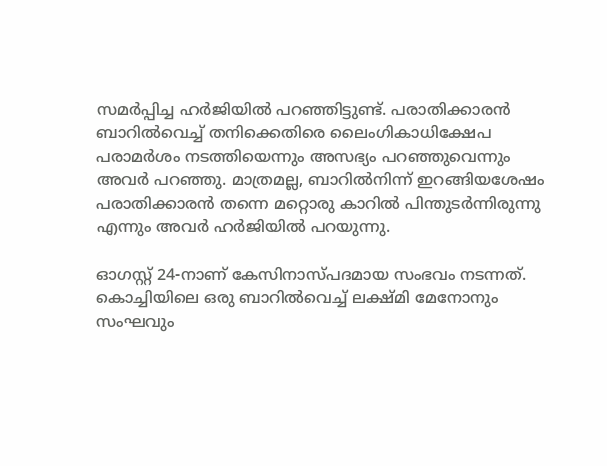സമര്‍പ്പിച്ച ഹര്‍ജിയില്‍ പറഞ്ഞിട്ടുണ്ട്. പരാതിക്കാരന്‍ ബാറില്‍വെച്ച് തനിക്കെതിരെ ലൈംഗികാധിക്ഷേപ പരാമര്‍ശം നടത്തിയെന്നും അസഭ്യം പറഞ്ഞുവെന്നും അവര്‍ പറഞ്ഞു. മാത്രമല്ല, ബാറില്‍നിന്ന് ഇറങ്ങിയശേഷം പരാതിക്കാരന്‍ തന്നെ മറ്റൊരു കാറില്‍ പിന്തുടര്‍ന്നിരുന്നു എന്നും അവര്‍ ഹര്‍ജിയില്‍ പറയുന്നു.

ഓഗസ്റ്റ് 24-നാണ് കേസിനാസ്പദമായ സംഭവം നടന്നത്. കൊച്ചിയിലെ ഒരു ബാറില്‍വെച്ച് ലക്ഷ്മി മേനോനും സംഘവും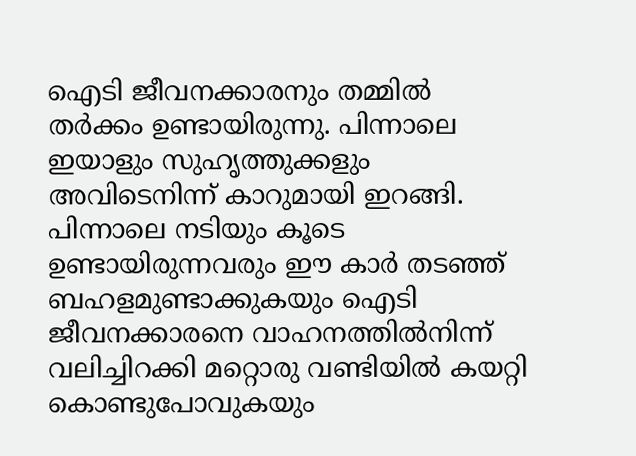ഐടി ജീവനക്കാരനും തമ്മില്‍ തര്‍ക്കം ഉണ്ടായിരുന്നു. പിന്നാലെ ഇയാളും സുഹൃത്തുക്കളും അവിടെനിന്ന് കാറുമായി ഇറങ്ങി. പിന്നാലെ നടിയും കൂടെ ഉണ്ടായിരുന്നവരും ഈ കാര്‍ തടഞ്ഞ് ബഹളമുണ്ടാക്കുകയും ഐടി ജീവനക്കാരനെ വാഹനത്തില്‍നിന്ന് വലിച്ചിറക്കി മറ്റൊരു വണ്ടിയില്‍ കയറ്റി കൊണ്ടുപോവുകയും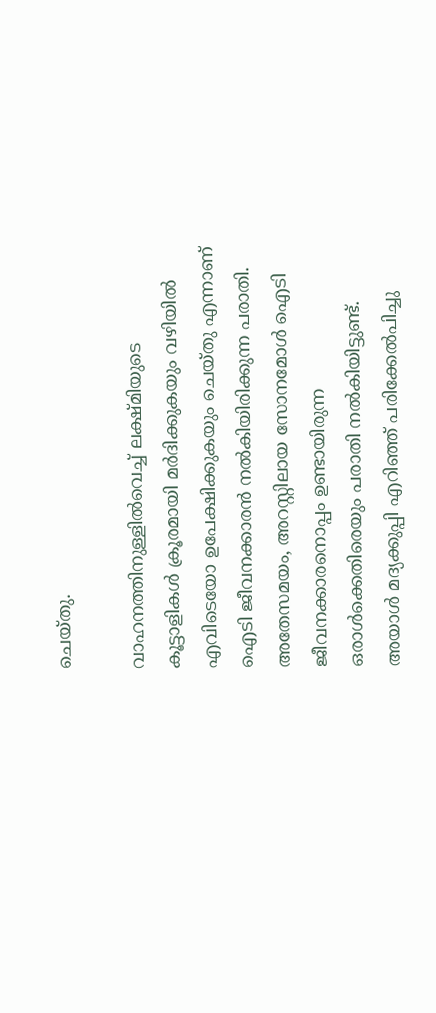ചെയ്തു.

വാഹനത്തിനുള്ളില്‍വെച്ച് ലക്ഷ്മിയുടെ കൂട്ടാളികള്‍ ക്രൂരമായി മര്‍ദിക്കുകയും വഴിയില്‍ എവിടെയോ ഉപേക്ഷിക്കുകയും ചെയ്തു എന്നാണ് ഐടി ജീവനക്കാരന്‍ നല്‍കിയിരിക്കുന്ന പരാതി. അതേസമയം, അറസ്റ്റിലായ സോനമോള്‍ ഐടി ജീവനക്കാരനൊപ്പം ഉണ്ടായിരുന്ന ഒരാള്‍ക്കെതിരെയും പരാതി നല്‍കിയിട്ടുണ്ട്. അയാള്‍ മദ്യക്കുപ്പി എറിഞ്ഞ് പരിക്കേല്‍പിച്ചു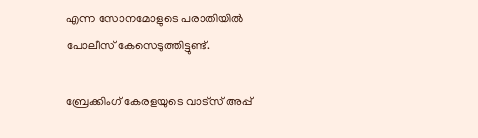എന്ന സോനമോളുടെ പരാതിയില്‍ പോലീസ് കേസെടുത്തിട്ടുണ്ട്.

ബ്രേക്കിംഗ് കേരളയുടെ വാട്സ് അപ്പ്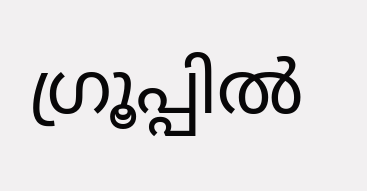ഗ്രൂപ്പിൽ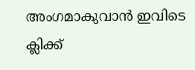അംഗമാകുവാൻ ഇവിടെ ക്ലിക്ക്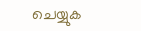ചെയ്യുക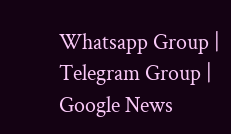Whatsapp Group | Telegram Group | Google News